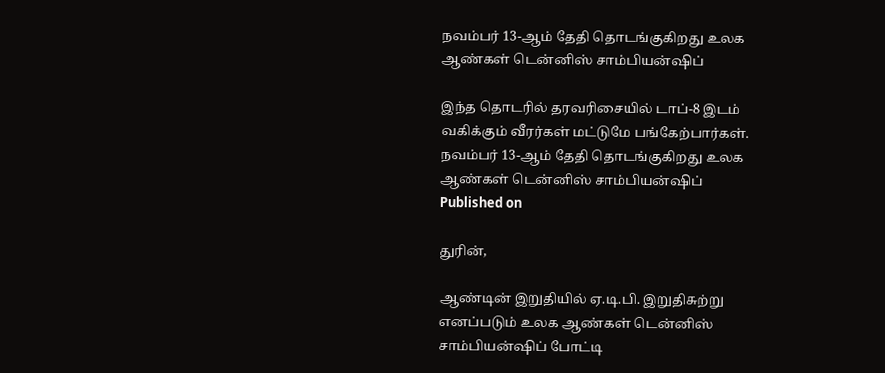நவம்பர் 13-ஆம் தேதி தொடங்குகிறது உலக ஆண்கள் டென்னிஸ் சாம்பியன்ஷிப்

இந்த தொடரில் தரவரிசையில் டாப்-8 இடம் வகிக்கும் வீரர்கள் மட்டுமே பங்கேற்பார்கள்.
நவம்பர் 13-ஆம் தேதி தொடங்குகிறது உலக ஆண்கள் டென்னிஸ் சாம்பியன்ஷிப்
Published on

துரின்,

ஆண்டின் இறுதியில் ஏ.டி.பி. இறுதிசுற்று எனப்படும் உலக ஆண்கள் டென்னிஸ் சாம்பியன்ஷிப் போட்டி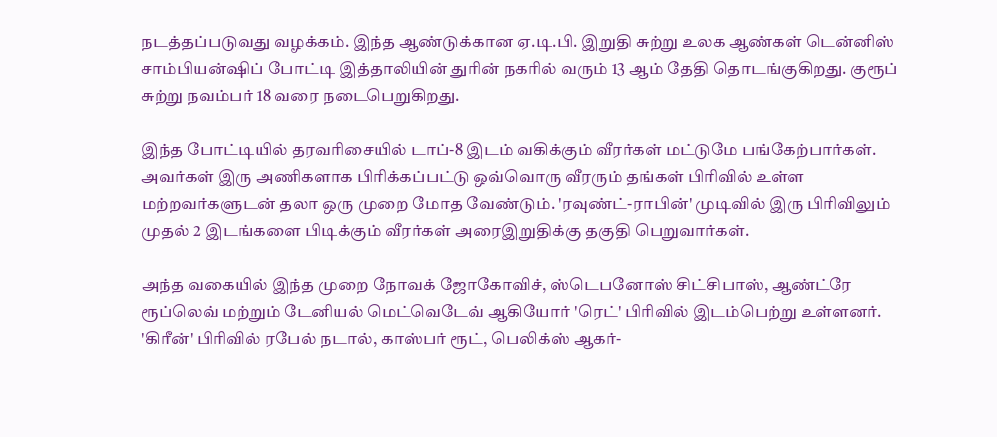நடத்தப்படுவது வழக்கம். இந்த ஆண்டுக்கான ஏ.டி.பி. இறுதி சுற்று உலக ஆண்கள் டென்னிஸ் சாம்பியன்ஷிப் போட்டி இத்தாலியின் துரின் நகரில் வரும் 13 ஆம் தேதி தொடங்குகிறது. குரூப் சுற்று நவம்பர் 18 வரை நடைபெறுகிறது.

இந்த போட்டியில் தரவரிசையில் டாப்-8 இடம் வகிக்கும் வீரர்கள் மட்டுமே பங்கேற்பார்கள். அவர்கள் இரு அணிகளாக பிரிக்கப்பட்டு ஒவ்வொரு வீரரும் தங்கள் பிரிவில் உள்ள மற்றவர்களுடன் தலா ஒரு முறை மோத வேண்டும். 'ரவுண்ட்-ராபின்' முடிவில் இரு பிரிவிலும் முதல் 2 இடங்களை பிடிக்கும் வீரர்கள் அரைஇறுதிக்கு தகுதி பெறுவார்கள்.

அந்த வகையில் இந்த முறை நோவக் ஜோகோவிச், ஸ்டெபனோஸ் சிட்சிபாஸ், ஆண்ட்ரே ரூப்லெவ் மற்றும் டேனியல் மெட்வெடேவ் ஆகியோர் 'ரெட்' பிரிவில் இடம்பெற்று உள்ளனர். 'கிரீன்' பிரிவில் ரபேல் நடால், காஸ்பர் ரூட், பெலிக்ஸ் ஆகர்-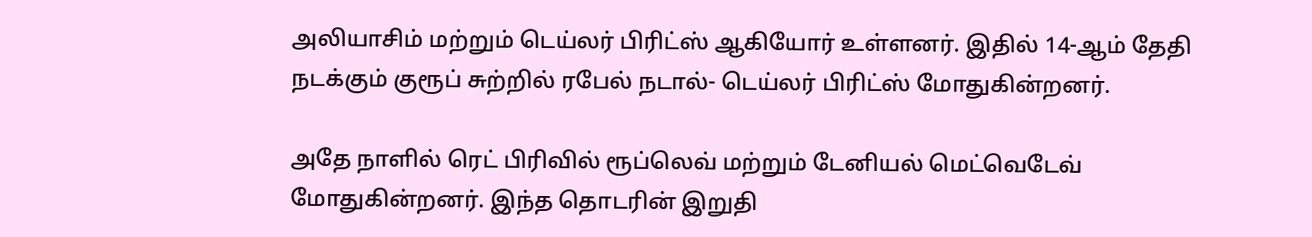அலியாசிம் மற்றும் டெய்லர் பிரிட்ஸ் ஆகியோர் உள்ளனர். இதில் 14-ஆம் தேதி நடக்கும் குரூப் சுற்றில் ரபேல் நடால்- டெய்லர் பிரிட்ஸ் மோதுகின்றனர்.

அதே நாளில் ரெட் பிரிவில் ரூப்லெவ் மற்றும் டேனியல் மெட்வெடேவ் மோதுகின்றனர். இந்த தொடரின் இறுதி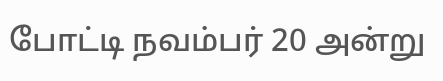போட்டி நவம்பர் 20 அன்று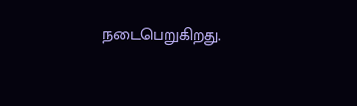நடைபெறுகிறது.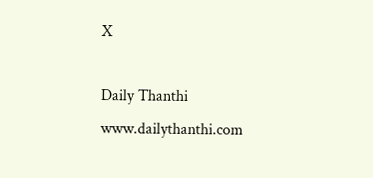X

Daily Thanthi
www.dailythanthi.com